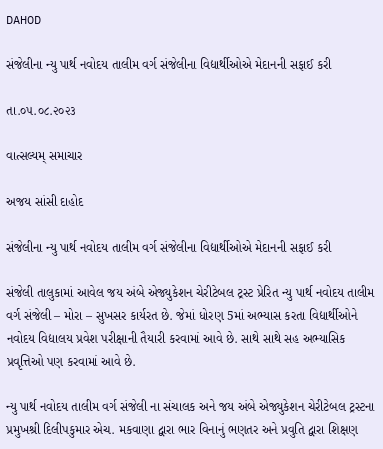DAHOD

સંજેલીના ન્યુ પાર્થ નવોદય તાલીમ વર્ગ સંજેલીના વિદ્યાર્થીઓએ મેદાનની સફાઈ કરી

તા.૦૫.૦૮.૨૦૨૩

વાત્સલ્યમ્ સમાચાર

અજય સાંસી દાહોદ

સંજેલીના ન્યુ પાર્થ નવોદય તાલીમ વર્ગ સંજેલીના વિદ્યાર્થીઓએ મેદાનની સફાઈ કરી

સંજેલી તાલુકામાં આવેલ જય અંબે એજ્યુકેશન ચેરીટેબલ ટ્રસ્ટ પ્રેરિત ન્યુ પાર્થ નવોદય તાલીમ વર્ગ સંજેલી – મોરા – સુખસર કાર્યરત છે. જેમાં ધોરણ 5માં અભ્યાસ કરતા વિદ્યાર્થીઓને નવોદય વિદ્યાલય પ્રવેશ પરીક્ષાની તૈયારી કરવામાં આવે છે. સાથે સાથે સહ અભ્યાસિક પ્રવૃત્તિઓ પણ કરવામાં આવે છે.

ન્યુ પાર્થ નવોદય તાલીમ વર્ગ સંજેલી ના સંચાલક અને જય અંબે એજ્યુકેશન ચેરીટેબલ ટ્રસ્ટના પ્રમુખશ્રી દિલીપકુમાર એચ. મકવાણા દ્વારા ભાર વિનાનું ભણતર અને પ્રવુતિ દ્વારા શિક્ષણ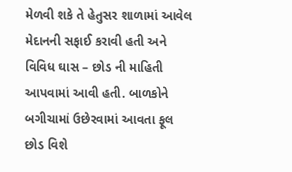મેળવી શકે તે હેતુસર શાળામાં આવેલ મેદાનની સફાઈ કરાવી હતી અને વિવિધ ઘાસ – છોડ ની માહિતી આપવામાં આવી હતી. બાળકોને બગીચામાં ઉછેરવામાં આવતા ફૂલ છોડ વિશે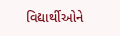વિદ્યાર્થીઓને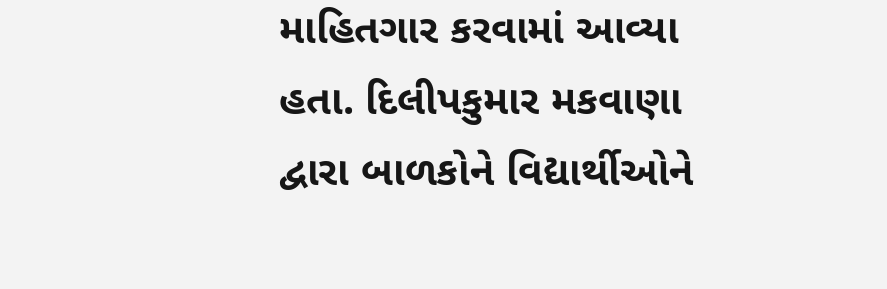માહિતગાર કરવામાં આવ્યા હતા. દિલીપકુમાર મકવાણા દ્વારા બાળકોને વિદ્યાર્થીઓને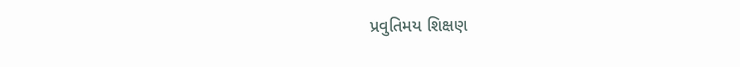પ્રવુતિમય શિક્ષણ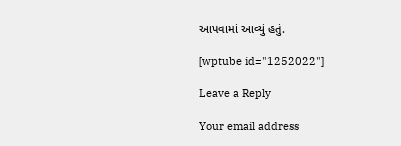આપવામાં આવ્યું હતું.

[wptube id="1252022"]

Leave a Reply

Your email address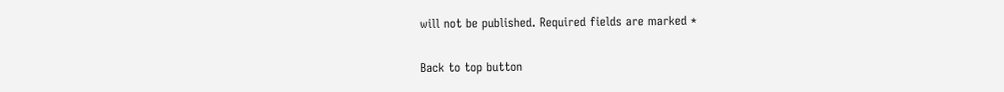will not be published. Required fields are marked *

Back to top button